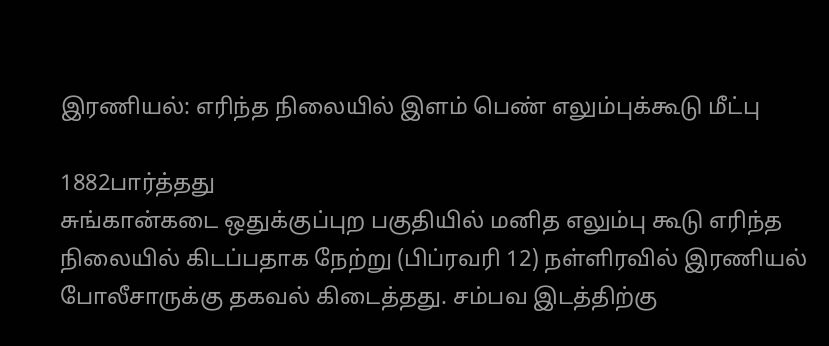இரணியல்: எரிந்த நிலையில் இளம் பெண் எலும்புக்கூடு மீட்பு

1882பார்த்தது
சுங்கான்கடை ஒதுக்குப்புற பகுதியில் மனித எலும்பு கூடு எரிந்த நிலையில் கிடப்பதாக நேற்று (பிப்ரவரி 12) நள்ளிரவில் இரணியல் போலீசாருக்கு தகவல் கிடைத்தது. சம்பவ இடத்திற்கு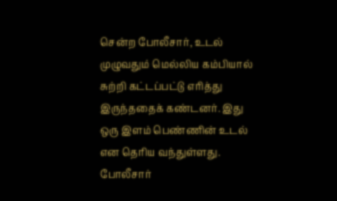சென்ற போலீசார், உடல் முழுவதும் மெல்லிய கம்பியால் சுற்றி கட்டப்பட்டு எரித்து இருந்ததைக் கண்டனர். இது ஒரு இளம் பெண்ணின் உடல் என தெரிய வந்துள்ளது. போலீசார்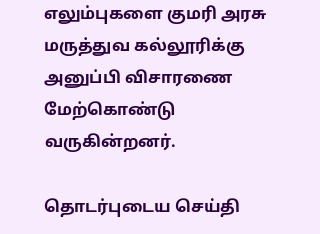எலும்புகளை குமரி அரசு மருத்துவ கல்லூரிக்கு அனுப்பி விசாரணை மேற்கொண்டு வருகின்றனர்.

தொடர்புடைய செய்தி